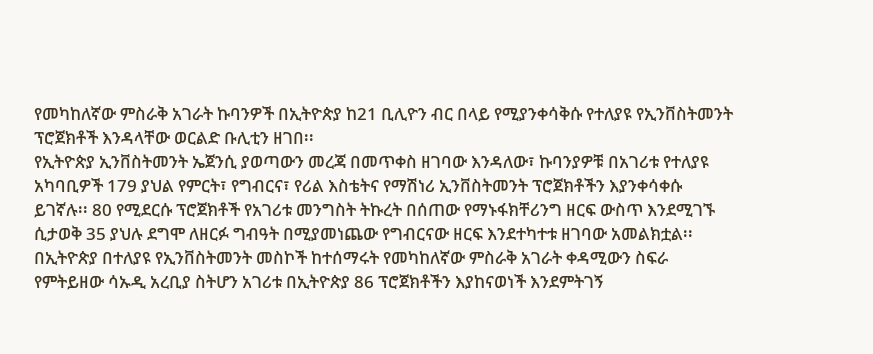የመካከለኛው ምስራቅ አገራት ኩባንዎች በኢትዮጵያ ከ21 ቢሊዮን ብር በላይ የሚያንቀሳቅሱ የተለያዩ የኢንቨስትመንት ፕሮጀክቶች እንዳላቸው ወርልድ ቡሊቲን ዘገበ፡፡
የኢትዮጵያ ኢንቨስትመንት ኤጀንሲ ያወጣውን መረጃ በመጥቀስ ዘገባው እንዳለው፣ ኩባንያዎቹ በአገሪቱ የተለያዩ አካባቢዎች 179 ያህል የምርት፣ የግብርና፣ የሪል እስቴትና የማሽነሪ ኢንቨስትመንት ፕሮጀክቶችን እያንቀሳቀሱ ይገኛሉ፡፡ 80 የሚደርሱ ፕሮጀክቶች የአገሪቱ መንግስት ትኩረት በሰጠው የማኑፋክቸሪንግ ዘርፍ ውስጥ እንደሚገኙ ሲታወቅ 35 ያህሉ ደግሞ ለዘርፉ ግብዓት በሚያመነጨው የግብርናው ዘርፍ እንደተካተቱ ዘገባው አመልክቷል፡፡
በኢትዮጵያ በተለያዩ የኢንቨስትመንት መስኮች ከተሰማሩት የመካከለኛው ምስራቅ አገራት ቀዳሚውን ስፍራ የምትይዘው ሳኡዲ አረቢያ ስትሆን አገሪቱ በኢትዮጵያ 86 ፕሮጀክቶችን እያከናወነች እንደምትገኝ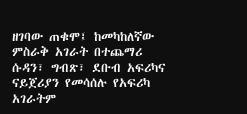ዘገባው ጠቁሞ፤ ከመካከለኛው ምስራቅ አገራት በተጨማሪ ሱዳን፣ ግብጽ፣ ደቡብ አፍሪካና ናይጀሪያን የመሳሰሉ የአፍሪካ አገራትም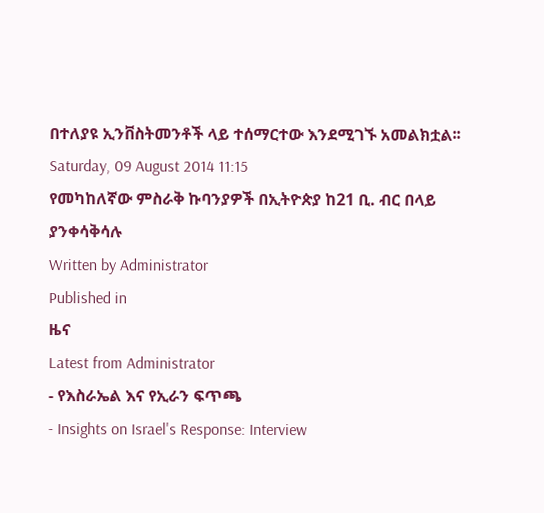በተለያዩ ኢንቨስትመንቶች ላይ ተሰማርተው እንደሚገኙ አመልክቷል፡፡
Saturday, 09 August 2014 11:15
የመካከለኛው ምስራቅ ኩባንያዎች በኢትዮጵያ ከ21 ቢ. ብር በላይ ያንቀሳቅሳሉ
Written by Administrator
Published in
ዜና
Latest from Administrator
- የእስራኤል እና የኢራን ፍጥጫ
- Insights on Israel's Response: Interview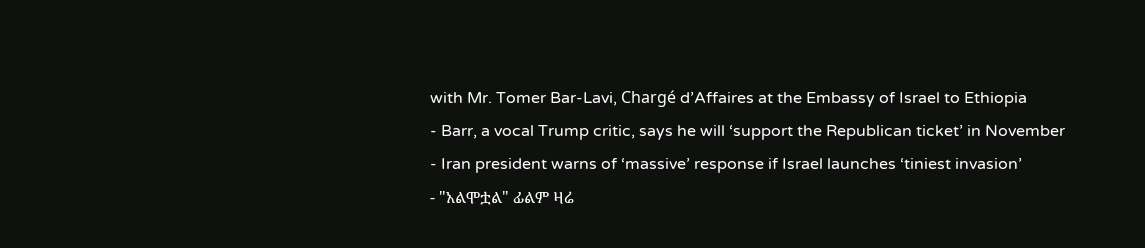with Mr. Tomer Bar-Lavi, Chargé d’Affaires at the Embassy of Israel to Ethiopia
- Barr, a vocal Trump critic, says he will ‘support the Republican ticket’ in November
- Iran president warns of ‘massive’ response if Israel launches ‘tiniest invasion’
- "አልሞቷል" ፊልም ዛሬ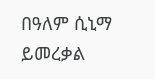በዓለም ሲኒማ ይመረቃል